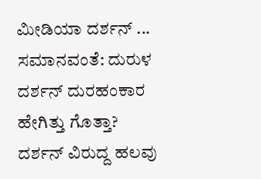ಮೀಡಿಯಾ ದರ್ಶನ್ ... ಸಮಾನವಂತೆ: ದುರುಳ ದರ್ಶನ್ ದುರಹಂಕಾರ ಹೇಗಿತ್ತು ಗೊತ್ತಾ?
ದರ್ಶನ್ ವಿರುದ್ದ ಹಲವು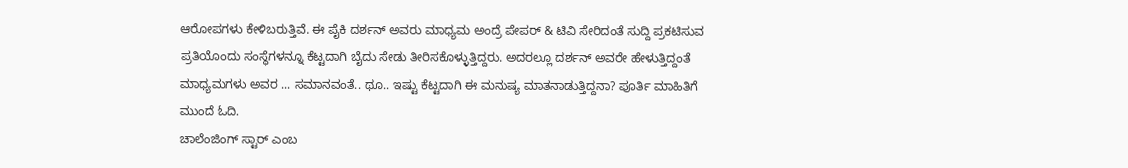ಆರೋಪಗಳು ಕೇಳಿಬರುತ್ತಿವೆ. ಈ ಪೈಕಿ ದರ್ಶನ್ ಅವರು ಮಾಧ್ಯಮ ಅಂದ್ರೆ ಪೇಪರ್ & ಟಿವಿ ಸೇರಿದಂತೆ ಸುದ್ದಿ ಪ್ರಕಟಿಸುವ ಪ್ರತಿಯೊಂದು ಸಂಸ್ಥೆಗಳನ್ನೂ ಕೆಟ್ಟದಾಗಿ ಬೈದು ಸೇಡು ತೀರಿಸಕೊಳ್ಳುತ್ತಿದ್ದರು. ಅದರಲ್ಲೂ ದರ್ಶನ್ ಅವರೇ ಹೇಳುತ್ತಿದ್ದಂತೆ ಮಾಧ್ಯಮಗಳು ಅವರ ... ಸಮಾನವಂತೆ.. ಥೂ.. ಇಷ್ಟು ಕೆಟ್ಟದಾಗಿ ಈ ಮನುಷ್ಯ ಮಾತನಾಡುತ್ತಿದ್ದನಾ? ಪೂರ್ತಿ ಮಾಹಿತಿಗೆ ಮುಂದೆ ಓದಿ.
ಚಾಲೆಂಜಿಂಗ್ ಸ್ಟಾರ್ ಎಂಬ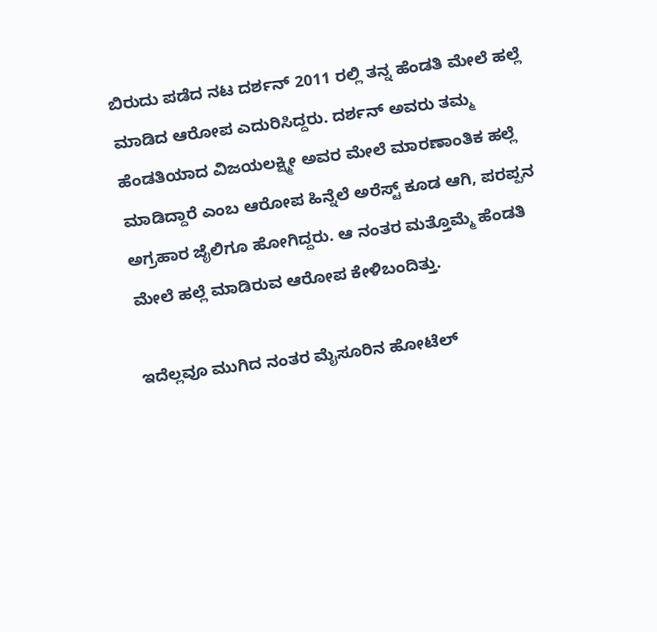ಬಿರುದು ಪಡೆದ ನಟ ದರ್ಶನ್ 2011 ರಲ್ಲಿ ತನ್ನ ಹೆಂಡತಿ ಮೇಲೆ ಹಲ್ಲೆ ಮಾಡಿದ ಆರೋಪ ಎದುರಿಸಿದ್ದರು. ದರ್ಶನ್ ಅವರು ತಮ್ಮ ಹೆಂಡತಿಯಾದ ವಿಜಯಲಕ್ಷ್ಮೀ ಅವರ ಮೇಲೆ ಮಾರಣಾಂತಿಕ ಹಲ್ಲೆ ಮಾಡಿದ್ದಾರೆ ಎಂಬ ಆರೋಪ ಹಿನ್ನೆಲೆ ಅರೆಸ್ಟ್ ಕೂಡ ಆಗಿ, ಪರಪ್ಪನ ಅಗ್ರಹಾರ ಜೈಲಿಗೂ ಹೋಗಿದ್ದರು. ಆ ನಂತರ ಮತ್ತೊಮ್ಮೆ ಹೆಂಡತಿ ಮೇಲೆ ಹಲ್ಲೆ ಮಾಡಿರುವ ಆರೋಪ ಕೇಳಿಬಂದಿತ್ತು.

ಇದೆಲ್ಲವೂ ಮುಗಿದ ನಂತರ ಮೈಸೂರಿನ ಹೋಟೆಲ್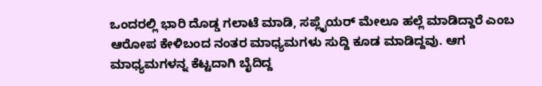ಒಂದರಲ್ಲಿ ಭಾರಿ ದೊಡ್ಡ ಗಲಾಟೆ ಮಾಡಿ, ಸಪ್ಲೈಯರ್ ಮೇಲೂ ಹಲ್ಲೆ ಮಾಡಿದ್ದಾರೆ ಎಂಬ ಆರೋಪ ಕೇಳಿಬಂದ ನಂತರ ಮಾಧ್ಯಮಗಳು ಸುದ್ದಿ ಕೂಡ ಮಾಡಿದ್ದವು. ಆಗ ಮಾಧ್ಯಮಗಳನ್ನ ಕೆಟ್ಟದಾಗಿ ಬೈದಿದ್ದ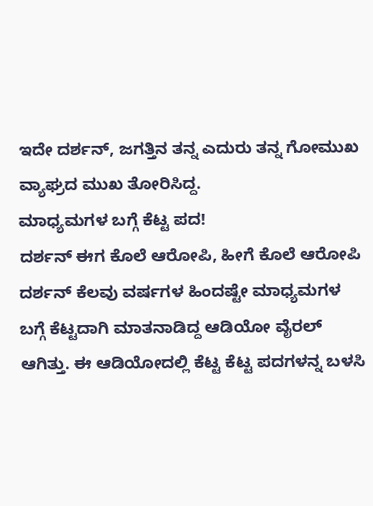ಇದೇ ದರ್ಶನ್, ಜಗತ್ತಿನ ತನ್ನ ಎದುರು ತನ್ನ ಗೋಮುಖ ವ್ಯಾಘ್ರದ ಮುಖ ತೋರಿಸಿದ್ದ.
ಮಾಧ್ಯಮಗಳ ಬಗ್ಗೆ ಕೆಟ್ಟ ಪದ!
ದರ್ಶನ್ ಈಗ ಕೊಲೆ ಆರೋಪಿ, ಹೀಗೆ ಕೊಲೆ ಆರೋಪಿ ದರ್ಶನ್ ಕೆಲವು ವರ್ಷಗಳ ಹಿಂದಷ್ಟೇ ಮಾಧ್ಯಮಗಳ ಬಗ್ಗೆ ಕೆಟ್ಟದಾಗಿ ಮಾತನಾಡಿದ್ದ ಆಡಿಯೋ ವೈರಲ್ ಆಗಿತ್ತು. ಈ ಆಡಿಯೋದಲ್ಲಿ ಕೆಟ್ಟ ಕೆಟ್ಟ ಪದಗಳನ್ನ ಬಳಸಿ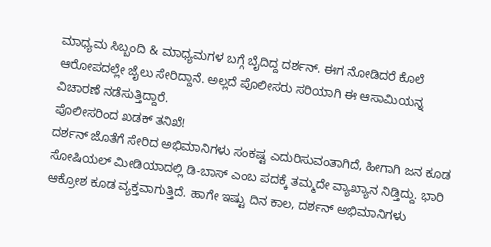ಮಾಧ್ಯಮ ಸಿಬ್ಬಂದಿ & ಮಾಧ್ಯಮಗಳ ಬಗ್ಗೆ ಬೈದಿದ್ದ ದರ್ಶನ್. ಈಗ ನೋಡಿದರೆ ಕೊಲೆ ಆರೋಪದಲ್ಲೇ ಜೈಲು ಸೇರಿದ್ದಾನೆ. ಅಲ್ಲದೆ ಪೊಲೀಸರು ಸರಿಯಾಗಿ ಈ ಆಸಾಮಿಯನ್ನ ವಿಚಾರಣೆ ನಡೆಸುತ್ತಿದ್ದಾರೆ.
ಪೊಲೀಸರಿಂದ ಖಡಕ್ ತನಿಖೆ!
ದರ್ಶನ್ ಜೊತೆಗೆ ಸೇರಿದ ಅಭಿಮಾನಿಗಳು ಸಂಕಷ್ಟ ಎದುರಿಸುವಂತಾಗಿದೆ, ಹೀಗಾಗಿ ಜನ ಕೂಡ ಸೋಷಿಯಲ್ ಮೀಡಿಯಾದಲ್ಲಿ ಡಿ-ಬಾಸ್ ಎಂಬ ಪದಕ್ಕೆ ತಮ್ಮದೇ ವ್ಯಾಖ್ಯಾನ ನಿಡ್ತಿದ್ದು. ಭಾರಿ ಆಕ್ರೋಶ ಕೂಡ ವ್ಯಕ್ತವಾಗುತ್ತಿದೆ. ಹಾಗೇ ಇಷ್ಟು ದಿನ ಕಾಲ, ದರ್ಶನ್ ಅಭಿಮಾನಿಗಳು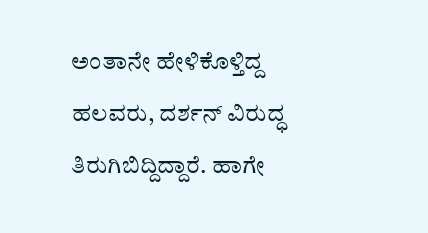ಅಂತಾನೇ ಹೇಳಿಕೊಳ್ತಿದ್ದ ಹಲವರು, ದರ್ಶನ್ ವಿರುದ್ಧ ತಿರುಗಿಬಿದ್ದಿದ್ದಾರೆ. ಹಾಗೇ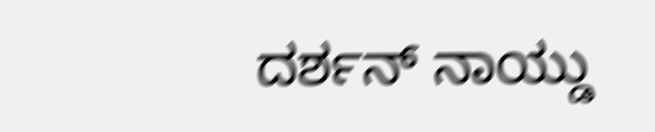ದರ್ಶನ್ ನಾಯ್ಡು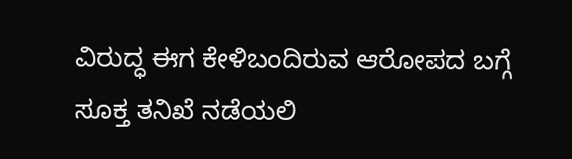ವಿರುದ್ಧ ಈಗ ಕೇಳಿಬಂದಿರುವ ಆರೋಪದ ಬಗ್ಗೆ ಸೂಕ್ತ ತನಿಖೆ ನಡೆಯಲಿ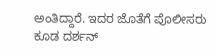ಅಂತಿದ್ದಾರೆ. ಇದರ ಜೊತೆಗೆ ಪೊಲೀಸರು ಕೂಡ ದರ್ಶನ್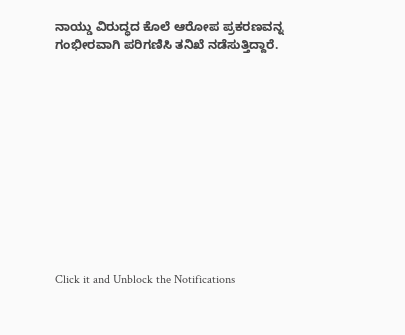ನಾಯ್ಡು ವಿರುದ್ಧದ ಕೊಲೆ ಆರೋಪ ಪ್ರಕರಣವನ್ನ ಗಂಭೀರವಾಗಿ ಪರಿಗಣಿಸಿ ತನಿಖೆ ನಡೆಸುತ್ತಿದ್ದಾರೆ.












Click it and Unblock the Notifications